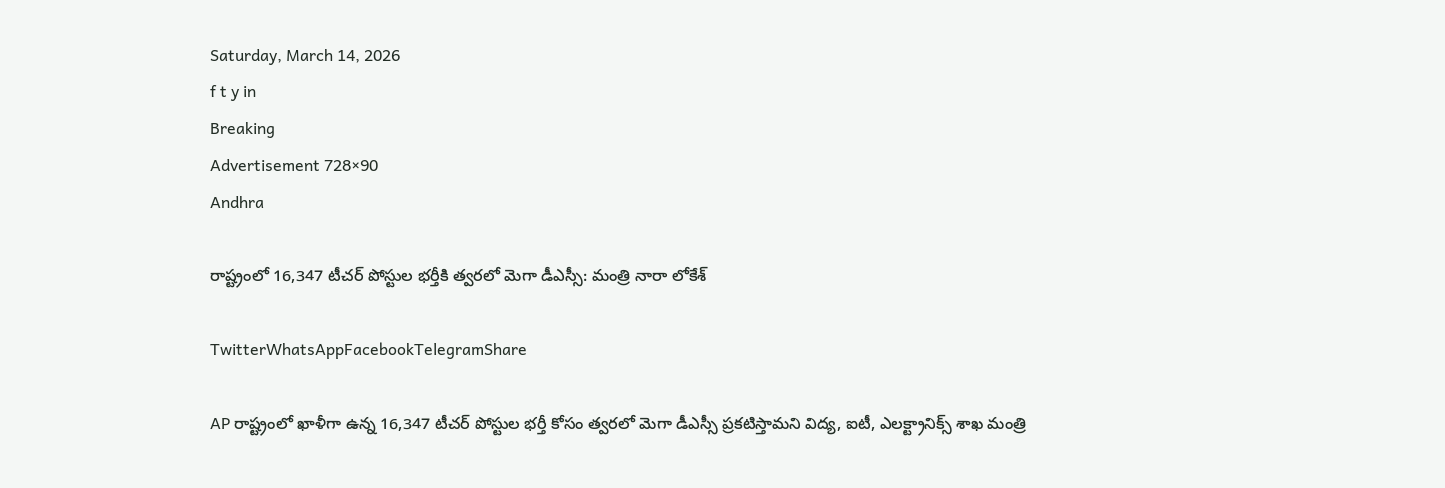Saturday, March 14, 2026
f t y in
Breaking
Advertisement 728×90
Andhra

రాష్ట్రంలో 16,347 టీచర్ పోస్టుల భర్తీకి త్వరలో మెగా డీఎస్సీ: మంత్రి నారా లోకేశ్

TwitterWhatsAppFacebookTelegramShare

AP రాష్ట్రంలో ఖాళీగా ఉన్న 16,347 టీచర్ పోస్టుల భర్తీ కోసం త్వరలో మెగా డీఎస్సీ ప్రకటిస్తామని విద్య, ఐటీ, ఎలక్ట్రానిక్స్ శాఖ మంత్రి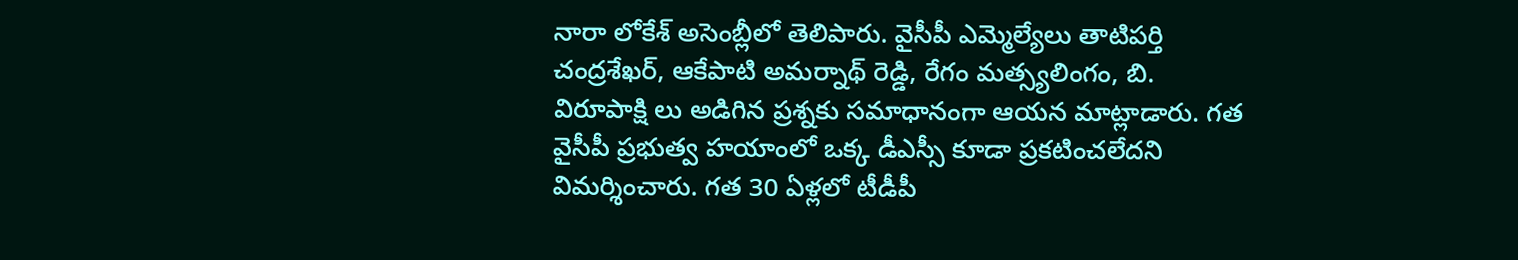నారా లోకేశ్ అసెంబ్లీలో తెలిపారు. వైసీపీ ఎమ్మెల్యేలు తాటిపర్తి చంద్రశేఖర్, ఆకేపాటి అమర్నాథ్ రెడ్డి, రేగం మత్స్యలింగం, బి. విరూపాక్షి లు అడిగిన ప్రశ్నకు సమాధానంగా ఆయన మాట్లాడారు. గత వైసీపీ ప్రభుత్వ హయాంలో ఒక్క డీఎస్సీ కూడా ప్రకటించలేదని విమర్శించారు. గత 30 ఏళ్లలో టీడీపీ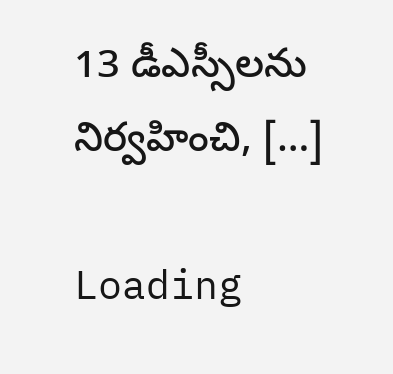13 డీఎస్సీలను నిర్వహించి, […]

Loading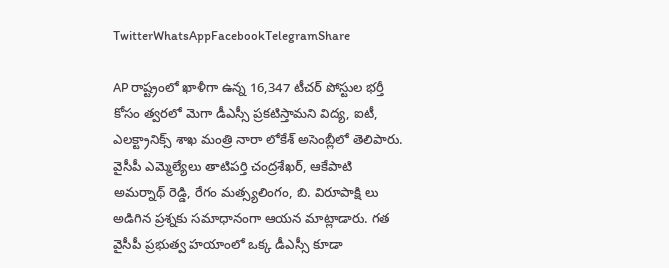TwitterWhatsAppFacebookTelegramShare

AP రాష్ట్రంలో ఖాళీగా ఉన్న 16,347 టీచర్ పోస్టుల భర్తీ కోసం త్వరలో మెగా డీఎస్సీ ప్రకటిస్తామని విద్య, ఐటీ, ఎలక్ట్రానిక్స్ శాఖ మంత్రి నారా లోకేశ్ అసెంబ్లీలో తెలిపారు. వైసీపీ ఎమ్మెల్యేలు తాటిపర్తి చంద్రశేఖర్, ఆకేపాటి అమర్నాథ్ రెడ్డి, రేగం మత్స్యలింగం, బి. విరూపాక్షి లు అడిగిన ప్రశ్నకు సమాధానంగా ఆయన మాట్లాడారు. గత వైసీపీ ప్రభుత్వ హయాంలో ఒక్క డీఎస్సీ కూడా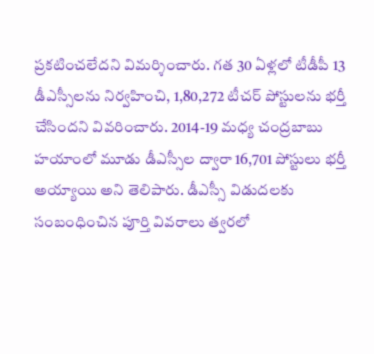ప్రకటించలేదని విమర్శించారు. గత 30 ఏళ్లలో టీడీపీ 13 డీఎస్సీలను నిర్వహించి, 1,80,272 టీచర్ పోస్టులను భర్తీ చేసిందని వివరించారు. 2014-19 మధ్య చంద్రబాబు హయాంలో మూడు డీఎస్సీల ద్వారా 16,701 పోస్టులు భర్తీ అయ్యాయి అని తెలిపారు. డీఎస్సీ విడుదలకు సంబంధించిన పూర్తి వివరాలు త్వరలో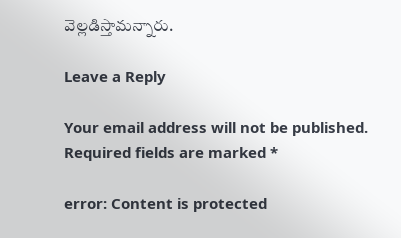వెల్లడిస్తామన్నారు.

Leave a Reply

Your email address will not be published. Required fields are marked *

error: Content is protected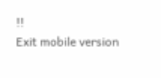!!
Exit mobile version